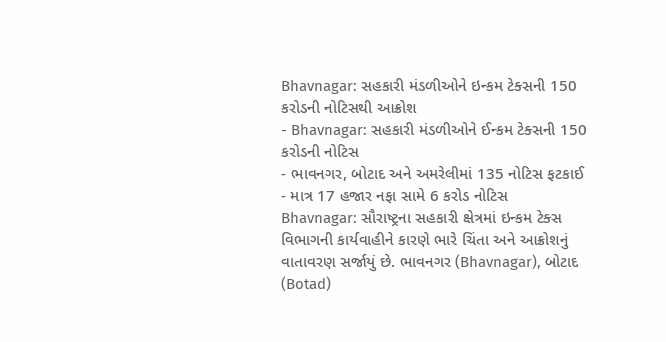Bhavnagar: સહકારી મંડળીઓને ઇન્કમ ટેક્સની 150 કરોડની નોટિસથી આક્રોશ
- Bhavnagar: સહકારી મંડળીઓને ઈન્કમ ટેક્સની 150 કરોડની નોટિસ
- ભાવનગર, બોટાદ અને અમરેલીમાં 135 નોટિસ ફટકાઈ
- માત્ર 17 હજાર નફા સામે 6 કરોડ નોટિસ
Bhavnagar: સૌરાષ્ટ્રના સહકારી ક્ષેત્રમાં ઇન્કમ ટેક્સ વિભાગની કાર્યવાહીને કારણે ભારે ચિંતા અને આક્રોશનું વાતાવરણ સર્જાયું છે. ભાવનગર (Bhavnagar), બોટાદ (Botad)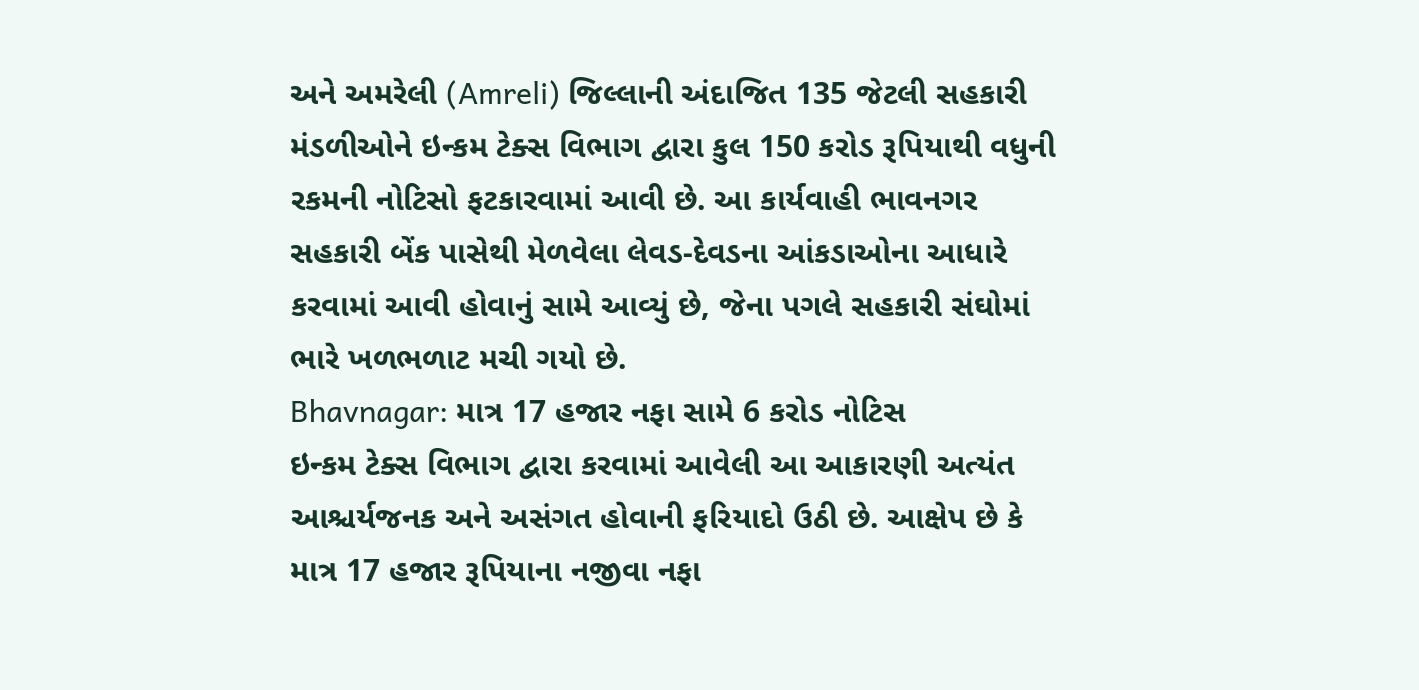અને અમરેલી (Amreli) જિલ્લાની અંદાજિત 135 જેટલી સહકારી મંડળીઓને ઇન્કમ ટેક્સ વિભાગ દ્વારા કુલ 150 કરોડ રૂપિયાથી વધુની રકમની નોટિસો ફટકારવામાં આવી છે. આ કાર્યવાહી ભાવનગર સહકારી બેંક પાસેથી મેળવેલા લેવડ-દેવડના આંકડાઓના આધારે કરવામાં આવી હોવાનું સામે આવ્યું છે, જેના પગલે સહકારી સંઘોમાં ભારે ખળભળાટ મચી ગયો છે.
Bhavnagar: માત્ર 17 હજાર નફા સામે 6 કરોડ નોટિસ
ઇન્કમ ટેક્સ વિભાગ દ્વારા કરવામાં આવેલી આ આકારણી અત્યંત આશ્ચર્યજનક અને અસંગત હોવાની ફરિયાદો ઉઠી છે. આક્ષેપ છે કે માત્ર 17 હજાર રૂપિયાના નજીવા નફા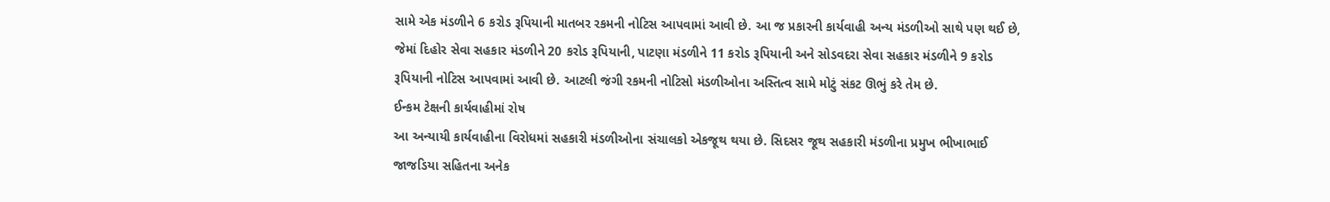સામે એક મંડળીને 6 કરોડ રૂપિયાની માતબર રકમની નોટિસ આપવામાં આવી છે. આ જ પ્રકારની કાર્યવાહી અન્ય મંડળીઓ સાથે પણ થઈ છે, જેમાં દિહોર સેવા સહકાર મંડળીને 20 કરોડ રૂપિયાની, પાટણા મંડળીને 11 કરોડ રૂપિયાની અને સોડવદરા સેવા સહકાર મંડળીને 9 કરોડ રૂપિયાની નોટિસ આપવામાં આવી છે. આટલી જંગી રકમની નોટિસો મંડળીઓના અસ્તિત્વ સામે મોટું સંકટ ઊભું કરે તેમ છે.
ઈન્કમ ટેક્ષની કાર્યવાહીમાં રોષ
આ અન્યાયી કાર્યવાહીના વિરોધમાં સહકારી મંડળીઓના સંચાલકો એકજૂથ થયા છે. સિદસર જૂથ સહકારી મંડળીના પ્રમુખ ભીખાભાઈ જાજડિયા સહિતના અનેક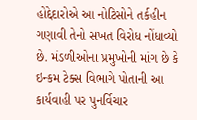હોદ્દેદારોએ આ નોટિસોને તર્કહીન ગણાવી તેનો સખત વિરોધ નોંધાવ્યો છે. મંડળીઓના પ્રમુખોની માંગ છે કે ઇન્કમ ટેક્સ વિભાગે પોતાની આ કાર્યવાહી પર પુનર્વિચાર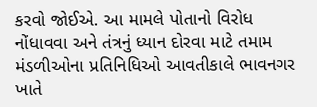કરવો જોઈએ. આ મામલે પોતાનો વિરોધ નોંધાવવા અને તંત્રનું ધ્યાન દોરવા માટે તમામ મંડળીઓના પ્રતિનિધિઓ આવતીકાલે ભાવનગર ખાતે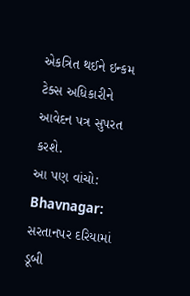એકત્રિત થઈને ઇન્કમ ટેક્સ અધિકારીને આવેદન પત્ર સુપરત કરશે.
આ પણ વાંચો: Bhavnagar: સરતાનપર દરિયામાં ડૂબી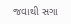જવાથી સગા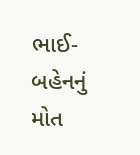ભાઈ-બહેનનું મોત